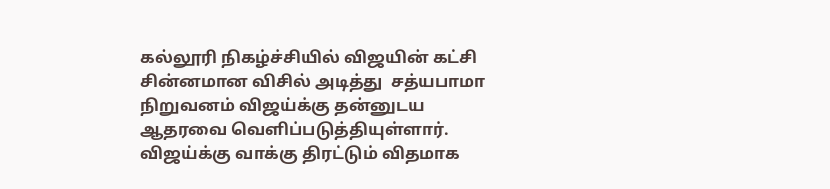கல்லூரி நிகழ்ச்சியில் விஜயின் கட்சி சின்னமான விசில் அடித்து  சத்யபாமா நிறுவனம் விஜய்க்கு தன்னுடய ஆதரவை வெளிப்படுத்தியுள்ளார். விஜய்க்கு வாக்கு திரட்டும் விதமாக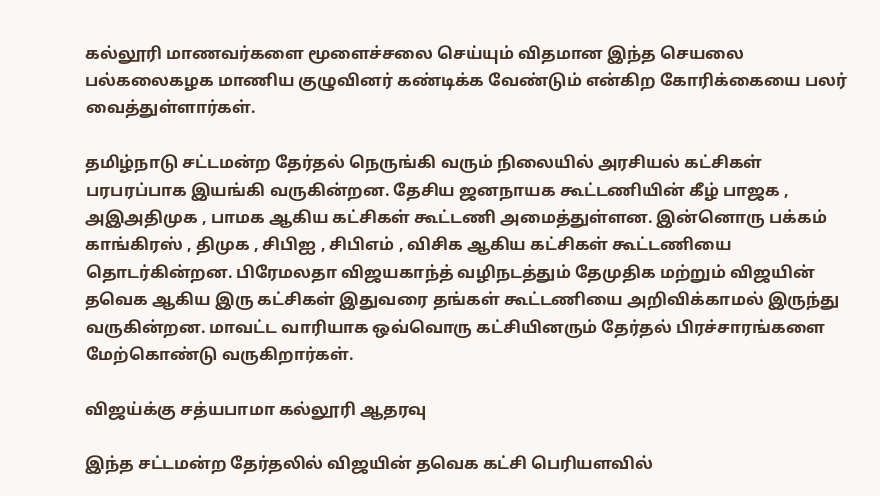கல்லூரி மாணவர்களை மூளைச்சலை செய்யும் விதமான இந்த செயலை பல்கலைகழக மாணிய குழுவினர் கண்டிக்க வேண்டும் என்கிற கோரிக்கையை பலர் வைத்துள்ளார்கள்.

தமிழ்நாடு சட்டமன்ற தேர்தல் நெருங்கி வரும் நிலையில் அரசியல் கட்சிகள் பரபரப்பாக இயங்கி வருகின்றன. தேசிய ஜனநாயக கூட்டணியின் கீழ் பாஜக , அஇஅதிமுக , பாமக ஆகிய கட்சிகள் கூட்டணி அமைத்துள்ளன. இன்னொரு பக்கம் காங்கிரஸ் , திமுக , சிபிஐ , சிபிஎம் , விசிக ஆகிய கட்சிகள் கூட்டணியை தொடர்கின்றன. பிரேமலதா விஜயகாந்த் வழிநடத்தும் தேமுதிக மற்றும் விஜயின் தவெக ஆகிய இரு கட்சிகள் இதுவரை தங்கள் கூட்டணியை அறிவிக்காமல் இருந்து வருகின்றன. மாவட்ட வாரியாக ஒவ்வொரு கட்சியினரும் தேர்தல் பிரச்சாரங்களை மேற்கொண்டு வருகிறார்கள்.

விஜய்க்கு சத்யபாமா கல்லூரி ஆதரவு

இந்த சட்டமன்ற தேர்தலில் விஜயின் தவெக கட்சி பெரியளவில்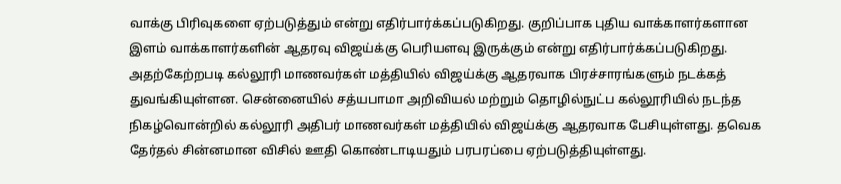வாக்கு பிரிவுகளை ஏற்படுத்தும் என்று எதிர்பார்க்கப்படுகிறது. குறிப்பாக புதிய வாக்காளர்களான இளம் வாக்காளர்களின் ஆதரவு விஜய்க்கு பெரியளவு இருக்கும் என்று எதிர்பார்க்கப்படுகிறது. அதற்கேற்றபடி கல்லூரி மாணவர்கள் மத்தியில் விஜய்க்கு ஆதரவாக பிரச்சாரங்களும் நடக்கத் துவங்கியுள்ளன. சென்னையில் சத்யபாமா அறிவியல் மற்றும் தொழில்நுட்ப கல்லூரியில் நடந்த நிகழ்வொன்றில் கல்லூரி அதிபர் மாணவர்கள் மத்தியில் விஜய்க்கு ஆதரவாக பேசியுள்ளது. தவெக தேர்தல் சின்னமான விசில் ஊதி கொண்டாடியதும் பரபரப்பை ஏற்படுத்தியுள்ளது.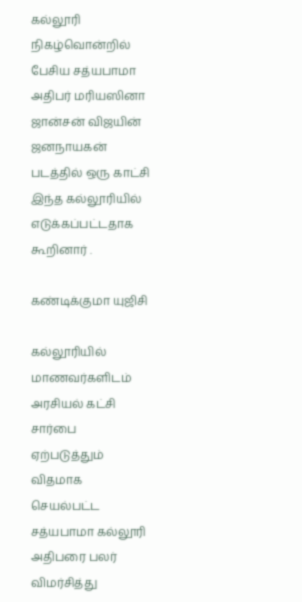கல்லூரி நிகழ்வொன்றில் பேசிய சத்யபாமா அதிபர் மரியஸினா ஜான்சன் விஜயின் ஜனநாயகன் படத்தில் ஒரு காட்சி இந்த கல்லூரியில் எடுக்கப்பட்டதாக கூறினார் .

கண்டிக்குமா யுஜிசி

கல்லூரியில் மாணவர்களிடம் அரசியல் கட்சி சார்பை ஏற்படுத்தும் விதமாக செயல்பட்ட சத்யபாமா கல்லூரி அதிபரை பலர் விமர்சித்து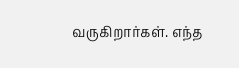வருகிறார்கள். எந்த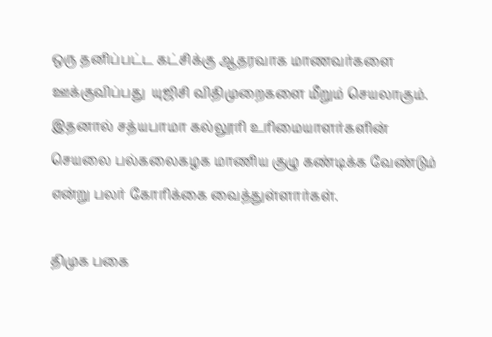ஒரு தனிப்பட்ட கட்சிக்கு ஆதரவாக மாணவர்களை ஊக்குவிப்பது  யுஜிசி விதிமுறைகளை மீறும் செயலாகும். இதனால் சத்யபாமா கல்லூரி உரிமையாளர்களின் செயலை பல்கலைகழக மாணிய குழு கண்டிக்க வேண்டும் என்று பலர் கோரிக்கை வைத்துள்ளார்கள்.

திமுக பகை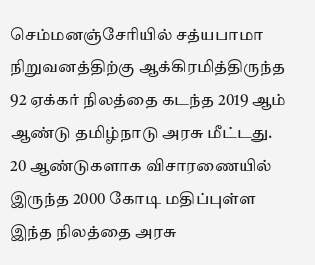செம்மனஞ்சேரியில் சத்யபாமா நிறுவனத்திற்கு ஆக்கிரமித்திருந்த 92 ஏக்கர் நிலத்தை கடந்த 2019 ஆம் ஆண்டு தமிழ்நாடு அரசு மீட்டது. 20 ஆண்டுகளாக விசாரணையில் இருந்த 2000 கோடி மதிப்புள்ள இந்த நிலத்தை அரசு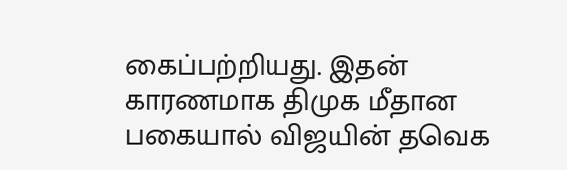கைப்பற்றியது. இதன் காரணமாக திமுக மீதான பகையால் விஜயின் தவெக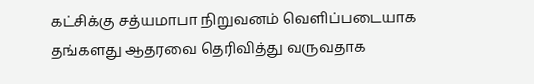கட்சிக்கு சத்யமாபா நிறுவனம் வெளிப்படையாக தங்களது ஆதரவை தெரிவித்து வருவதாக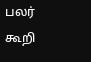பலர் கூறி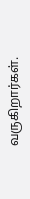வருகிறார்கள்.